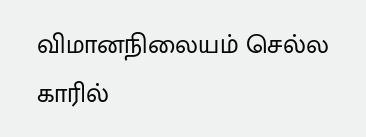விமானநிலையம் செல்ல காரில்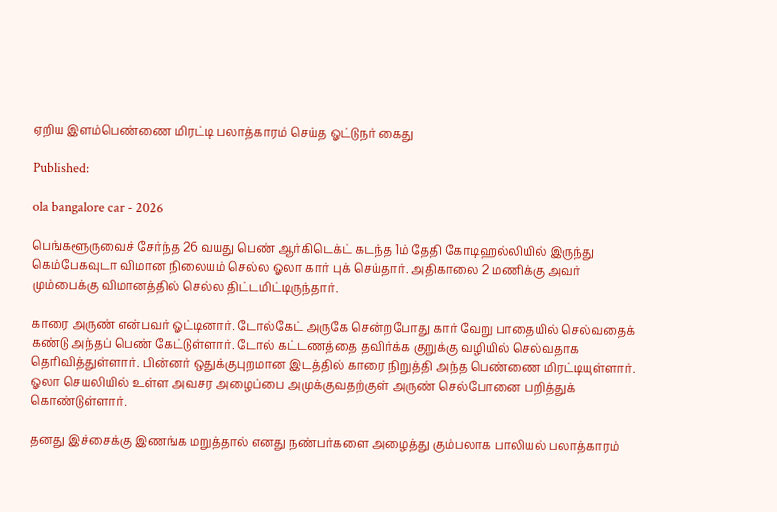ஏறிய இளம்பெண்ணை மிரட்டி பலாத்காரம் செய்த ஓட்டுநர் கைது

Published:

ola bangalore car - 2026

பெங்களூருவைச் சேர்ந்த 26 வயது பெண் ஆர்கிடெக்ட் கடந்த 1ம் தேதி கோடிஹல்லியில் இருந்து கெம்பேகவுடா விமான நிலையம் செல்ல ஓலா கார் புக் செய்தார். அதிகாலை 2 மணிக்கு அவர் மும்பைக்கு விமானத்தில் செல்ல திட்டமிட்டிருந்தார்.

காரை அருண் என்பவர் ஓட்டினார். டோல்கேட் அருகே சென்றபோது கார் வேறு பாதையில் செல்வதைக் கண்டு அந்தப் பெண் கேட்டுள்ளார். டோல் கட்டணத்தை தவிர்க்க குறுக்கு வழியில் செல்வதாக தெரிவித்துள்ளார். பின்னர் ஒதுக்குபுறமான இடத்தில் காரை நிறுத்தி அந்த பெண்ணை மிரட்டியுள்ளார். ஓலா செயலியில் உள்ள அவசர அழைப்பை அமுக்குவதற்குள் அருண் செல்போனை பறித்துக் கொண்டுள்ளார்.

தனது இச்சைக்கு இணங்க மறுத்தால் எனது நண்பர்களை அழைத்து கும்பலாக பாலியல் பலாத்காரம்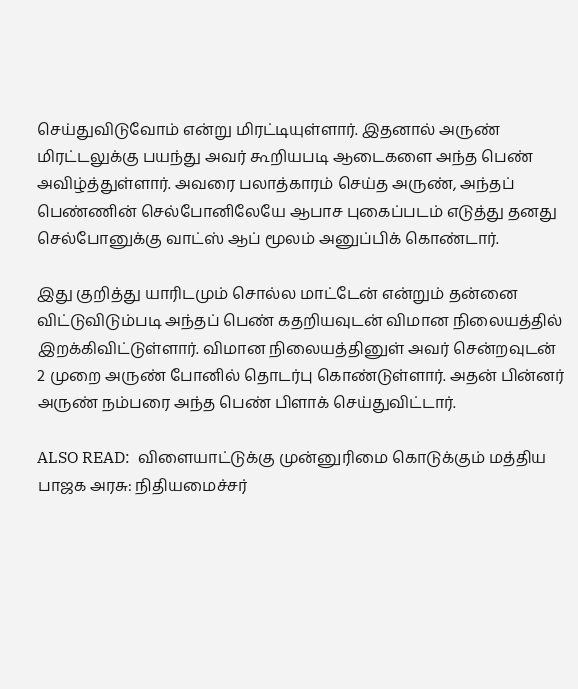செய்துவிடுவோம் என்று மிரட்டியுள்ளார். இதனால் அருண் மிரட்டலுக்கு பயந்து அவர் கூறியபடி ஆடைகளை அந்த பெண் அவிழ்த்துள்ளார். அவரை பலாத்காரம் செய்த அருண், அந்தப் பெண்ணின் செல்போனிலேயே ஆபாச புகைப்படம் எடுத்து தனது செல்போனுக்கு வாட்ஸ் ஆப் மூலம் அனுப்பிக் கொண்டார்.

இது குறித்து யாரிடமும் சொல்ல மாட்டேன் என்றும் தன்னை விட்டுவிடும்படி அந்தப் பெண் கதறியவுடன் விமான நிலையத்தில் இறக்கிவிட்டுள்ளார். விமான நிலையத்தினுள் அவர் சென்றவுடன் 2 முறை அருண் போனில் தொடர்பு கொண்டுள்ளார். அதன் பின்னர் அருண் நம்பரை அந்த பெண் பிளாக் செய்துவிட்டார்.

ALSO READ:  விளையாட்டுக்கு முன்னுரிமை கொடுக்கும் மத்திய பாஜக அரசு: நிதியமைச்சர்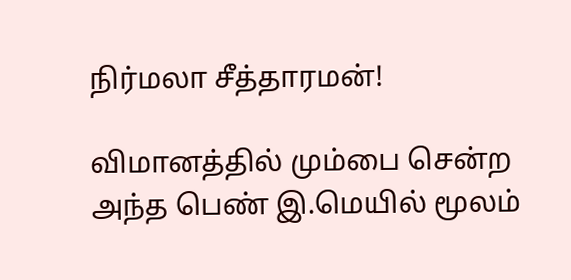நிர்மலா சீத்தாரமன்!

விமானத்தில் மும்பை சென்ற அந்த பெண் இ.மெயில் மூலம்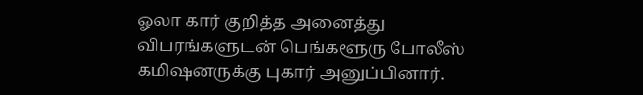ஓலா கார் குறித்த அனைத்து விபரங்களுடன் பெங்களூரு போலீஸ் கமிஷனருக்கு புகார் அனுப்பினார்.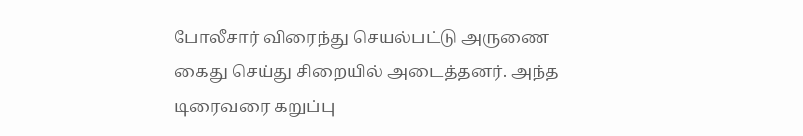போலீசார் விரைந்து செயல்பட்டு அருணை கைது செய்து சிறையில் அடைத்தனர். அந்த டிரைவரை கறுப்பு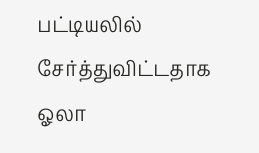பட்டியலில் சேர்த்துவிட்டதாக ஓலா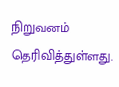நிறுவனம் தெரிவித்துள்ளது.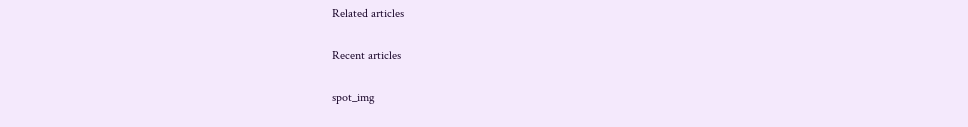Related articles

Recent articles

spot_img